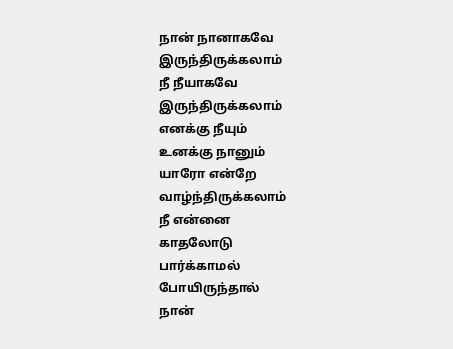நான் நானாகவே
இருந்திருக்கலாம்
நீ நீயாகவே
இருந்திருக்கலாம்
எனக்கு நீயும்
உனக்கு நானும்
யாரோ என்றே
வாழ்ந்திருக்கலாம்
நீ என்னை
காதலோடு
பார்க்காமல்
போயிருந்தால்
நான்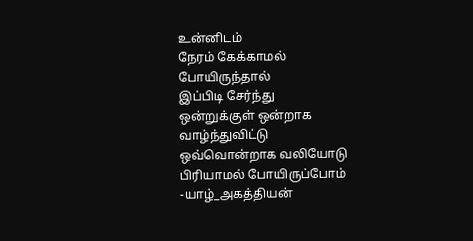உன்னிடம்
நேரம் கேக்காமல்
போயிருந்தால்
இப்பிடி சேர்ந்து
ஒன்றுக்குள் ஒன்றாக
வாழ்ந்துவிட்டு
ஒவ்வொன்றாக வலியோடு
பிரியாமல் போயிருப்போம்
-யாழ்_அகத்தியன்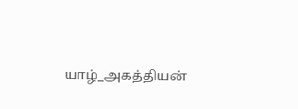யாழ்_அகத்தியன்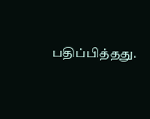பதிப்பித்தது.